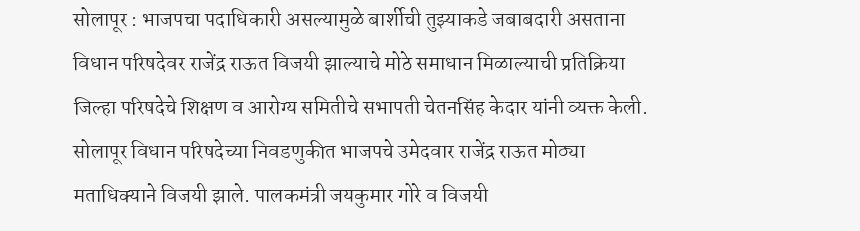सोलापूर : भाजपचा पदाधिकारी असल्यामुळे बार्शीची तुझ्याकडे जबाबदारी असताना विधान परिषदेवर राजेंद्र राऊत विजयी झाल्याचे मोठे समाधान मिळाल्याची प्रतिक्रिया जिल्हा परिषदेचे शिक्षण व आरोग्य समितीचे सभापती चेतनसिंह केदार यांनी व्यक्त केली.
सोलापूर विधान परिषदेच्या निवडणुकीत भाजपचे उमेदवार राजेंद्र राऊत मोठ्या मताधिक्याने विजयी झाले. पालकमंत्री जयकुमार गोरे व विजयी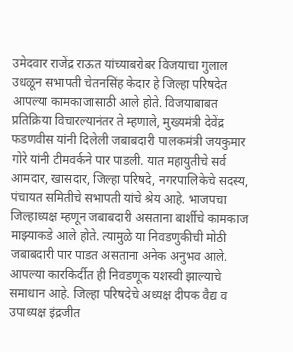उमेदवार राजेंद्र राऊत यांच्याबरोबर विजयाचा गुलाल उधळून सभापती चेतनसिंह केदार हे जिल्हा परिषदेत आपल्या कामकाजासाठी आले होते. विजयाबाबत प्रतिक्रिया विचारल्यानंतर ते म्हणाले, मुख्यमंत्री देवेंद्र फडणवीस यांनी दिलेली जबाबदारी पालकमंत्री जयकुमार गोरे यांनी टीमवर्कने पार पाडली. यात महायुतीचे सर्व आमदार, खासदार, जिल्हा परिषदे, नगरपालिकेचे सदस्य, पंचायत समितीचे सभापती यांचे श्रेय आहे. भाजपचा जिल्हाध्यक्ष म्हणून जबाबदारी असताना बार्शीचे कामकाज माझ्याकडे आले होते. त्यामुळे या निवडणुकीची मोठी जबाबदारी पार पाडत असताना अनेक अनुभव आले. आपल्या कारकिर्दीत ही निवडणूक यशस्वी झाल्याचे समाधान आहे. जिल्हा परिषदेचे अध्यक्ष दीपक वैद्य व उपाध्यक्ष इंद्रजीत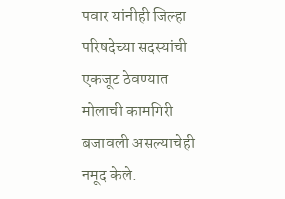पवार यांनीही जिल्हा परिषदेच्या सदस्यांची एकजूट ठेवण्यात मोलाची कामगिरी बजावली असल्याचेही नमूद केले.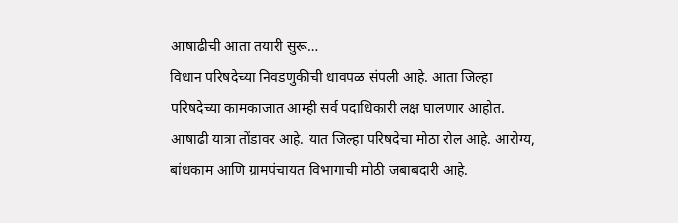आषाढीची आता तयारी सुरू…
विधान परिषदेच्या निवडणुकीची धावपळ संपली आहे. आता जिल्हा परिषदेच्या कामकाजात आम्ही सर्व पदाधिकारी लक्ष घालणार आहोत. आषाढी यात्रा तोंडावर आहे. यात जिल्हा परिषदेचा मोठा रोल आहे. आरोग्य, बांधकाम आणि ग्रामपंचायत विभागाची मोठी जबाबदारी आहे.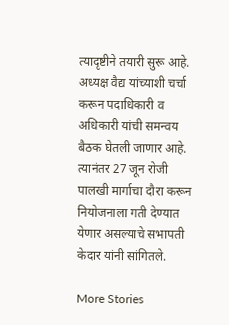त्यादृष्टीने तयारी सुरू आहे. अध्यक्ष वैद्य यांच्याशी चर्चा करून पदाधिकारी व अधिकारी यांची समन्वय बैठक घेतली जाणार आहे. त्यानंतर 27 जून रोजी पालखी मार्गाचा दौरा करून नियोजनाला गती देण्यात येणार असल्याचे सभापती केदार यांनी सांगितले.

More Stories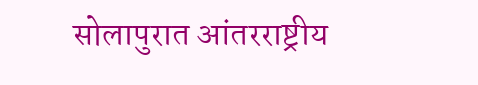सोलापुरात आंतरराष्ट्रीय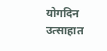योगदिन उत्साहात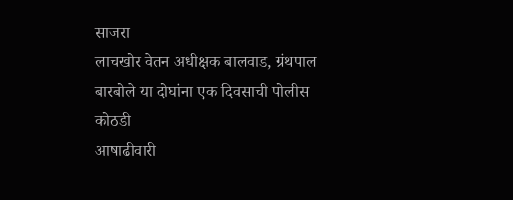साजरा
लाचखोर वेतन अधीक्षक बालवाड, ग्रंथपाल बारबोले या दोघांना एक दिवसाची पोलीस कोठडी
आषाढीवारी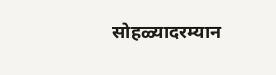सोहळ्यादरम्यान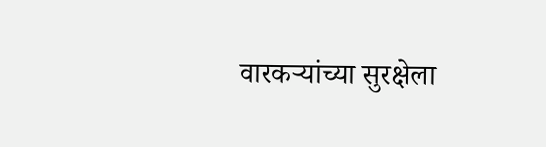वारकऱ्यांच्या सुरक्षेला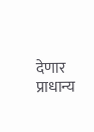देणार प्राधान्य